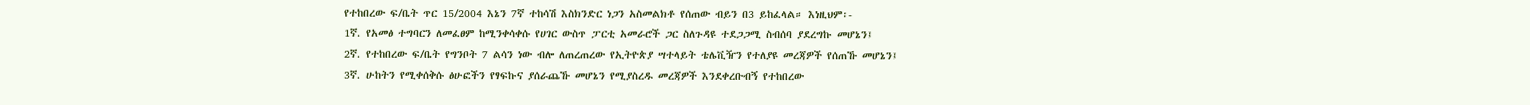የተከበረው ፍ/ቤት ጥር 15/2004 እኔን 7ኛ ተከሳሽ እስክንድር ነጋን አስመልክቶ የሰጠው ብይን በ3 ይከፈላል። እነዚህም፡-
1ኛ. የአመፅ ተግባርን ለመፈፀም ከሚንቀሳቀሱ የሀገር ውስጥ ፓርቲ አመራሮች ጋር ስለጉዳዩ ተደጋጋሚ ስብሰባ ያደረግኩ መሆኔን፤
2ኛ. የተከበረው ፍ/ቤት የግንቦት 7 ልሳን ነው ብሎ ለጠረጠረው የኢትዮጵያ ሣተላይት ቴሌቪዥን የተለያዩ መረጃዎች የሰጠኹ መሆኔን፤
3ኛ. ሁከትን የሚቀሰቅሱ ፅሁፎችን የፃፍኩና ያሰራጨኹ መሆኔን የሚያስረዱ መረጃዎች እንደቀረቡብኝ የተከበረው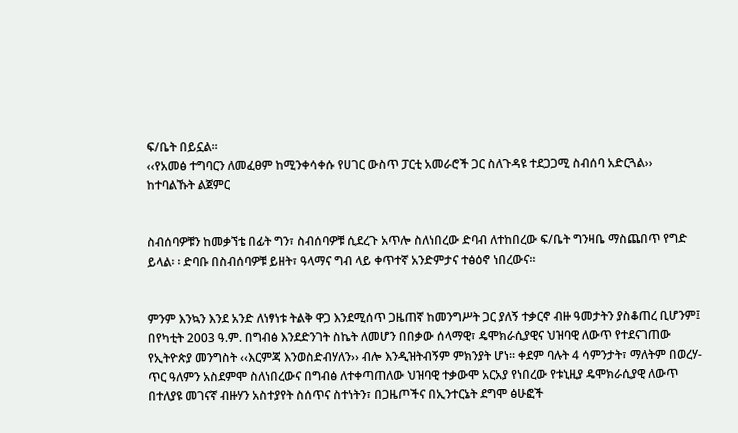ፍ/ቤት በይኗል።
‹‹የአመፅ ተግባርን ለመፈፀም ከሚንቀሳቀሱ የሀገር ውስጥ ፓርቲ አመራሮች ጋር ስለጉዳዩ ተደጋጋሚ ስብሰባ አድርጓል›› ከተባልኹት ልጀምር


ስብሰባዎቹን ከመቃኘቴ በፊት ግን፣ ስብሰባዎቹ ሲደረጉ አጥሎ ስለነበረው ድባብ ለተከበረው ፍ/ቤት ግንዛቤ ማስጨበጥ የግድ ይላል፡ ፡ ድባቡ በስብሰባዎቹ ይዘት፣ ዓላማና ግብ ላይ ቀጥተኛ አንድምታና ተፅዕኖ ነበረውና።


ምንም እንኳን እንደ አንድ ለነፃነቱ ትልቅ ዋጋ እንደሚሰጥ ጋዜጠኛ ከመንግሥት ጋር ያለኝ ተቃርኖ ብዙ ዓመታትን ያስቆጠረ ቢሆንም፤ በየካቲት 2003 ዓ.ም. በግብፅ እንደድንገት ስኬት ለመሆን በበቃው ሰላማዊ፣ ዴሞክራሲያዊና ህዝባዊ ለውጥ የተደናገጠው የኢትዮጵያ መንግስት ‹‹እርምጃ እንወስድብሃለን›› ብሎ እንዲዝትብኝም ምክንያት ሆነ። ቀደም ባሉት 4 ሳምንታት፣ ማለትም በወረሃ-ጥር ዓለምን አስደምሞ ስለነበረውና በግብፅ ለተቀጣጠለው ህዝባዊ ተቃውሞ አርአያ የነበረው የቱኒዚያ ዴሞክራሲያዊ ለውጥ በተለያዩ መገናኛ ብዙሃን አስተያየት ስሰጥና ስተነትን፣ በጋዜጦችና በኢንተርኔት ደግሞ ፅሁፎች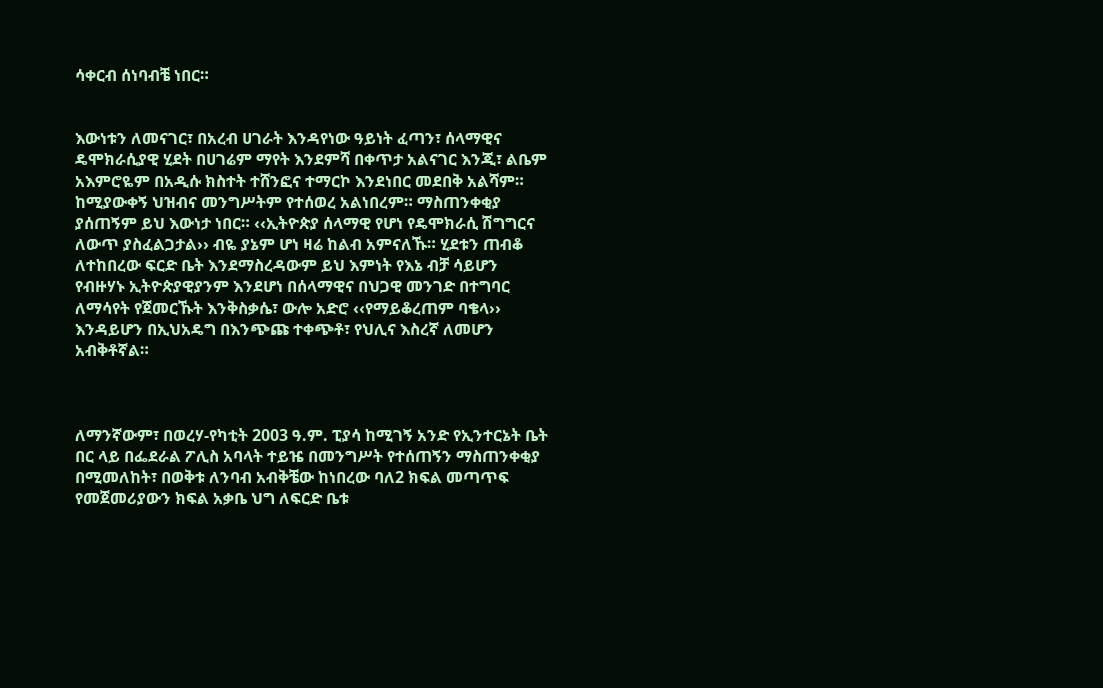ሳቀርብ ሰነባብቼ ነበር።


እውነቱን ለመናገር፣ በአረብ ሀገራት እንዳየነው ዓይነት ፈጣን፣ ሰላማዊና ዴሞክራሲያዊ ሂደት በሀገሬም ማየት እንደምሻ በቀጥታ አልናገር እንጂ፣ ልቤም አእምሮዬም በአዲሱ ክስተት ተሸንፎና ተማርኮ እንደነበር መደበቅ አልሻም። ከሚያውቀኝ ህዝብና መንግሥትም የተሰወረ አልነበረም። ማስጠንቀቂያ ያሰጠኝም ይህ እውነታ ነበር። ‹‹ኢትዮጵያ ሰላማዊ የሆነ የዴሞክራሲ ሽግግርና ለውጥ ያስፈልጋታል›› ብዬ ያኔም ሆነ ዛሬ ከልብ አምናለኹ። ሂደቱን ጠብቆ ለተከበረው ፍርድ ቤት እንደማስረዳውም ይህ እምነት የእኔ ብቻ ሳይሆን የብዙሃኑ ኢትዮጵያዊያንም እንደሆነ በሰላማዊና በህጋዊ መንገድ በተግባር ለማሳየት የጀመርኹት እንቅስቃሴ፣ ውሎ አድሮ ‹‹የማይቆረጠም ባቄላ›› እንዳይሆን በኢህአዴግ በእንጭጩ ተቀጭቶ፣ የህሊና እስረኛ ለመሆን አብቅቶኛል።



ለማንኛውም፣ በወረሃ-የካቲት 2003 ዓ.ም. ፒያሳ ከሚገኝ አንድ የኢንተርኔት ቤት በር ላይ በፌደራል ፖሊስ አባላት ተይዤ በመንግሥት የተሰጠኝን ማስጠንቀቂያ በሚመለከት፣ በወቅቱ ለንባብ አብቅቼው ከነበረው ባለ2 ክፍል መጣጥፍ የመጀመሪያውን ክፍል አቃቤ ህግ ለፍርድ ቤቱ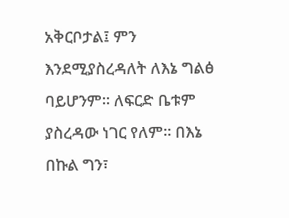አቅርቦታል፤ ምን እንደሚያስረዳለት ለእኔ ግልፅ ባይሆንም። ለፍርድ ቤቱም ያስረዳው ነገር የለም። በእኔ በኩል ግን፣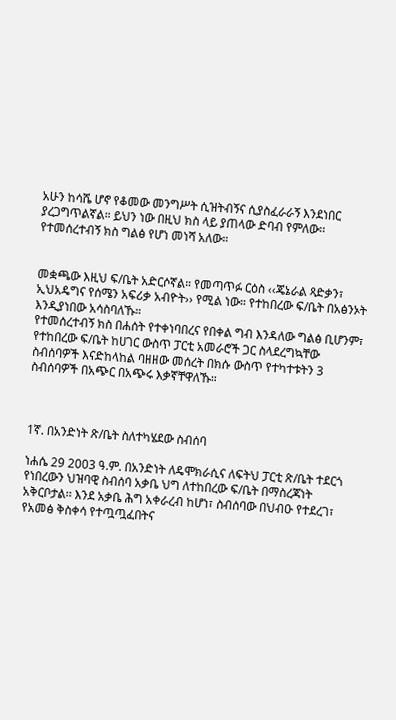አሁን ከሳሼ ሆኖ የቆመው መንግሥት ሲዝትብኝና ሲያስፈራራኝ እንደነበር ያረጋግጥልኛል። ይህን ነው በዚህ ክስ ላይ ያጠላው ድባብ የምለው፡፡ የተመሰረተብኝ ክስ ግልፅ የሆነ መነሻ አለው።


መቋጫው እዚህ ፍ/ቤት አድርሶኛል። የመጣጥፉ ርዕስ ‹‹ጄኔራል ጻድቃን፣ ኢህአዴግና የሰሜን አፍሪቃ አብዮት›› የሚል ነው። የተከበረው ፍ/ቤት በአፅንኦት እንዲያነበው አሳስባለኹ።
የተመሰረተብኝ ክስ በሐሰት የተቀነባበረና የበቀል ግብ እንዳለው ግልፅ ቢሆንም፣ የተከበረው ፍ/ቤት ከሀገር ውስጥ ፓርቲ አመራሮች ጋር ስላደረግኳቸው ስብሰባዎች እናድከላከል ባዘዘው መሰረት በክሱ ውስጥ የተካተቱትን 3 ስብሰባዎች በአጭር በአጭሩ እቃኛቸዋለኹ።



1ኛ. በአንድነት ጽ/ቤት ስለተካሄደው ስብሰባ

ነሐሴ 29 2003 ዓ.ም. በአንድነት ለዴሞክራሲና ለፍትህ ፓርቲ ጽ/ቤት ተደርጎ የነበረውን ህዝባዊ ስብሰባ አቃቤ ህግ ለተከበረው ፍ/ቤት በማስረጃነት አቅርቦታል፡፡ እንደ አቃቤ ሕግ አቀራረብ ከሆነ፣ ስብሰባው በህብዑ የተደረገ፣ የአመፅ ቅስቀሳ የተጧጧፈበትና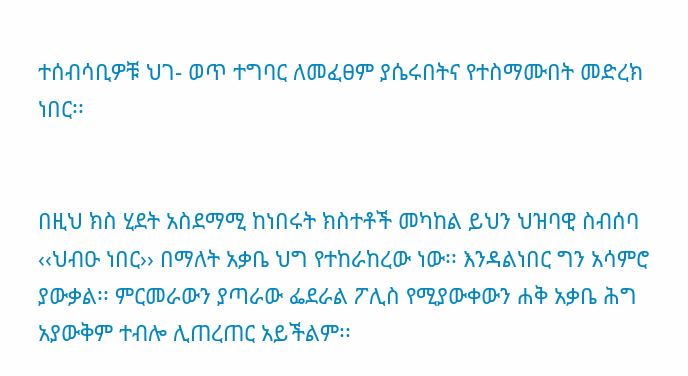ተሰብሳቢዎቹ ህገ- ወጥ ተግባር ለመፈፀም ያሴሩበትና የተስማሙበት መድረክ ነበር፡፡


በዚህ ክስ ሂደት አስደማሚ ከነበሩት ክስተቶች መካከል ይህን ህዝባዊ ስብሰባ ‹‹ህብዑ ነበር›› በማለት አቃቤ ህግ የተከራከረው ነው፡፡ እንዳልነበር ግን አሳምሮ ያውቃል፡፡ ምርመራውን ያጣራው ፌደራል ፖሊስ የሚያውቀውን ሐቅ አቃቤ ሕግ አያውቅም ተብሎ ሊጠረጠር አይችልም፡፡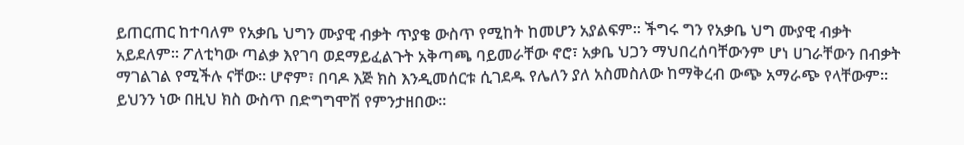ይጠርጠር ከተባለም የአቃቤ ህግን ሙያዊ ብቃት ጥያቄ ውስጥ የሚከት ከመሆን አያልፍም፡፡ ችግሩ ግን የአቃቤ ህግ ሙያዊ ብቃት አይደለም፡፡ ፖለቲካው ጣልቃ እየገባ ወደማይፈልጉት አቅጣጫ ባይመራቸው ኖሮ፣ አቃቤ ህጋን ማህበረሰባቸውንም ሆነ ሀገራቸውን በብቃት ማገልገል የሚችሉ ናቸው፡፡ ሆኖም፣ በባዶ እጅ ክስ እንዲመሰርቱ ሲገደዱ የሌለን ያለ አስመስለው ከማቅረብ ውጭ አማራጭ የላቸውም፡፡ ይህንን ነው በዚህ ክስ ውስጥ በድግግሞሽ የምንታዘበው፡፡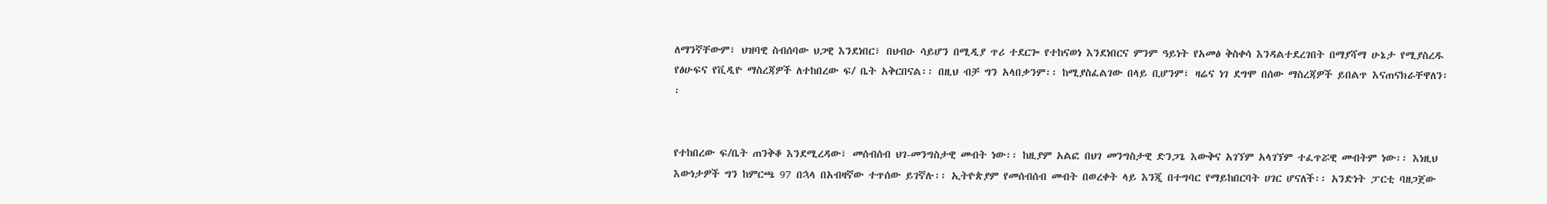ለማንኛቸውም፣ ህዝባዊ ስብሰባው ህጋዊ እንደነበር፣ በህብዑ ሳይሆን በሚዲያ ጥሪ ተደርጐ የተከናወነ እንደነበርና ምንም ዓይነት የአመፅ ቅስቀሳ እንዳልተደረገበት በማያሻማ ሁኔታ የሚያስረዱ የፅሁፍና የቪዲዮ ማስረጃዎች ለተከበረው ፍ/ ቤት አቅርበናል፡፡ በዚህ ብቻ ግን አላበቃንም፡፡ ከሚያስፈልገው በላይ ቢሆንም፣ ዛሬና ነገ ደግሞ በሰው ማስረጃዎች ይበልጥ እናጠናክራቸዋለን፡፡


የተከበረው ፍ/ቤት ጠንቅቆ እንደሚረዳው፣ መሰብሰብ ህገ-መንግስታዊ መብት ነው፡፡ ከዚያም አልፎ በህገ መንግስታዊ ድንጋጌ እውቅና አገኘም አላገኘም ተፈጥሯዊ መብትም ነው፡፡ እነዚህ እውነታዎች ግን ከምርጫ 97 በኋላ በአብዛኛው ተጥሰው ይገኛሉ፡፡ ኢትዮጵያም የመሰብሰብ መብት በወረቀት ላይ እንጂ በተግባር የማይከበርባት ሀገር ሆናለች፡፡ አንድነት ፓርቲ ባዘጋጀው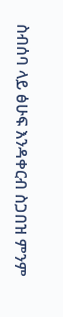ስብሰባ ላይ ፅሁፍ እንዳቀርብ ስጋበዝ ምንም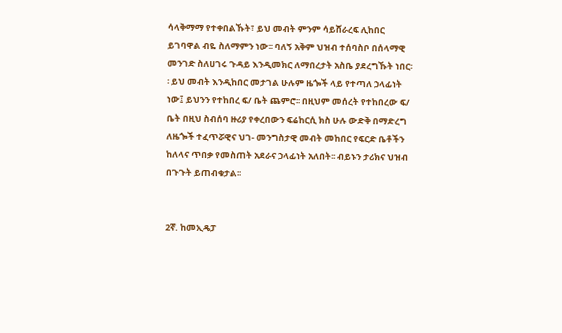ሳላቅማማ የተቀበልኹት፣ ይህ መብት ምንም ሳይሸራረፍ ሊከበር ይገባዋል ብዬ ስለማምን ነው፡፡ ባለኝ አቅም ህዝብ ተሰባስቦ በሰላማዊ መንገድ ስለሀገሩ ጉዳይ እንዲመክር ለማበረታት አስቤ ያደረግኹት ነበር፡ ፡ ይህ መብት እንዲከበር መታገል ሁሉም ዜጐች ላይ የተጣለ ኃላፊነት ነው፤ ይህንን የተከበረ ፍ/ ቤት ጨምሮ፡፡ በዚህም መሰረት የተከበረው ፍ/ ቤት በዚህ ስብሰባ ዙሪያ የቀረበውን ፍሬከርሲ ክስ ሁሉ ውድቅ በማድረግ ለዜጐች ተፈጥሯዊና ህገ- መንግስታዊ መብት መከበር የፍርድ ቤቶችን ከለላና ጥበቃ የመስጠት አደራና ኃላፊነት አለበት፡፡ ብይኑን ታሪክና ህዝብ በጉጉት ይጠብቁታል፡፡


2ኛ. ከመኢዴፓ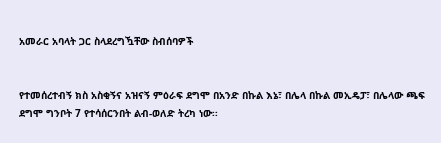አመራር አባላት ጋር ስላደረግዃቸው ስብሰባዎች


የተመሰረተብኝ ክስ አስቂኝና አዝናኝ ምዕራፍ ደግሞ በአንድ በኩል እኔ፣ በሌላ በኩል መኢዴፓ፣ በሌላው ጫፍ ደግሞ ግንቦት 7 የተሳሰርንበት ልብ-ወለድ ትረካ ነው፡፡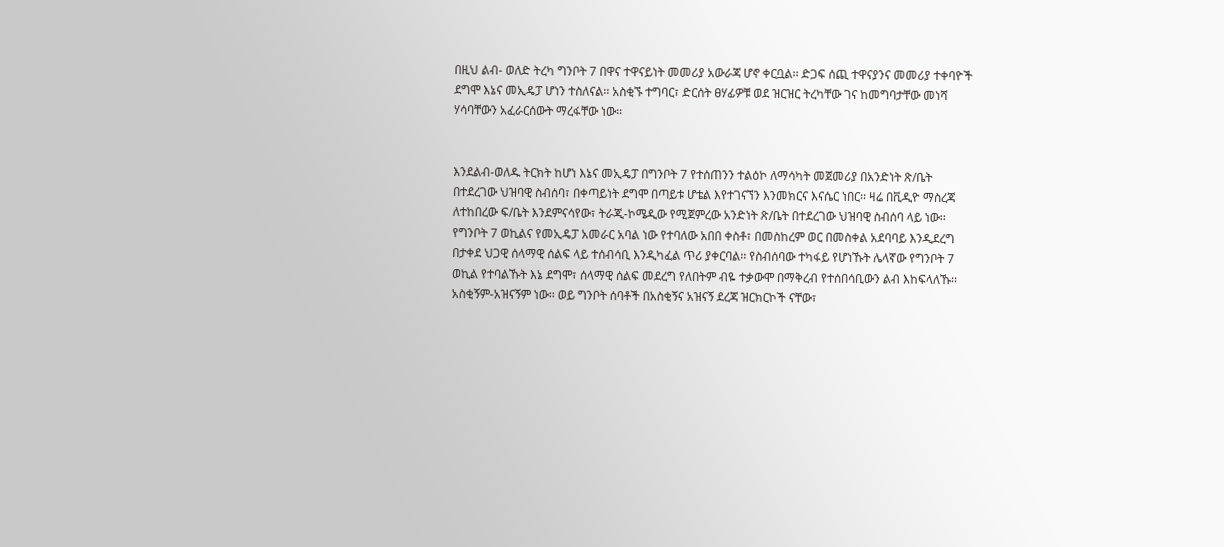በዚህ ልብ- ወለድ ትረካ ግንቦት 7 በዋና ተዋናይነት መመሪያ አውራጃ ሆኖ ቀርቧል፡፡ ድጋፍ ሰጪ ተዋናያንና መመሪያ ተቀባዮች ደግሞ እኔና መኢዴፓ ሆነን ተስለናል፡፡ አስቂኙ ተግባር፣ ድርሰት ፀሃፊዎቹ ወደ ዝርዝር ትረካቸው ገና ከመግባታቸው መነሻ ሃሳባቸውን አፈራርሰውት ማረፋቸው ነው፡፡


እንደልብ-ወለዱ ትርክት ከሆነ እኔና መኢዴፓ በግንቦት 7 የተሰጠንን ተልዕኮ ለማሳካት መጀመሪያ በአንድነት ጽ/ቤት በተደረገው ህዝባዊ ስብሰባ፣ በቀጣይነት ደግሞ በጣይቱ ሆቴል እየተገናኘን እንመክርና እናሴር ነበር፡፡ ዛሬ በቪዲዮ ማስረጃ ለተከበረው ፍ/ቤት እንደምናሳየው፣ ትራጂ-ኮሜዲው የሚጀምረው አንድነት ጽ/ቤት በተደረገው ህዝባዊ ስብሰባ ላይ ነው፡፡ የግንቦት 7 ወኪልና የመኢዴፓ አመራር አባል ነው የተባለው አበበ ቀስቶ፣ በመስከረም ወር በመስቀል አደባባይ እንዲደረግ በታቀደ ህጋዊ ሰላማዊ ሰልፍ ላይ ተሰብሳቢ እንዲካፈል ጥሪ ያቀርባል፡፡ የስብሰባው ተካፋይ የሆነኹት ሌላኛው የግንቦት 7 ወኪል የተባልኹት እኔ ደግሞ፣ ሰላማዊ ሰልፍ መደረግ የለበትም ብዬ ተቃውሞ በማቅረብ የተሰበሳቢውን ልብ እከፍላለኹ፡፡ አስቂኝም-አዝናኝም ነው፡፡ ወይ ግንቦት ሰባቶች በአስቂኝና አዝናኝ ደረጃ ዝርክርኮች ናቸው፣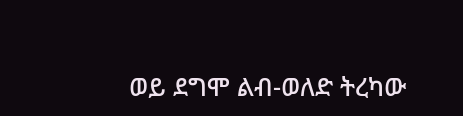ወይ ደግሞ ልብ-ወለድ ትረካው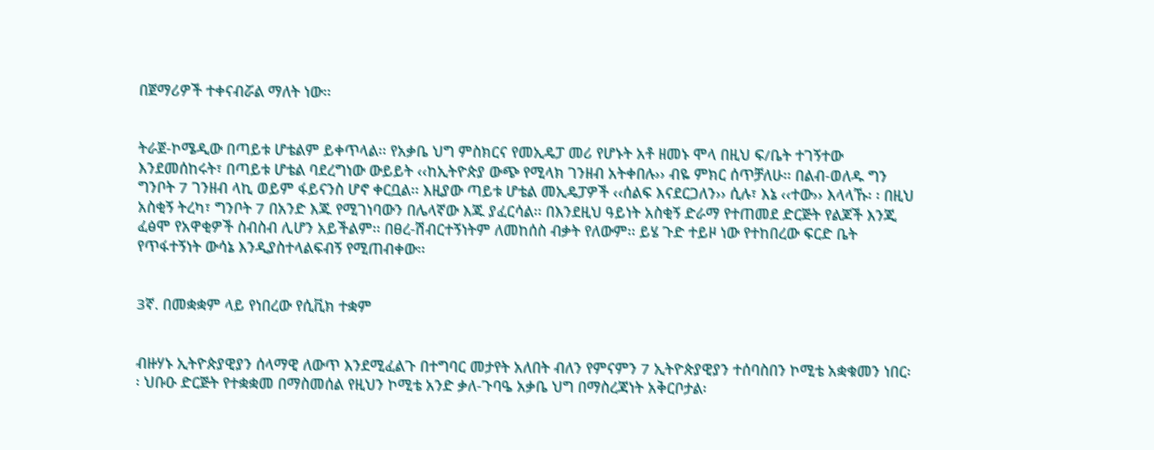በጀማሪዎች ተቀናብሯል ማለት ነው፡፡


ትራጀ-ኮሜዲው በጣይቱ ሆቴልም ይቀጥላል፡፡ የአቃቤ ህግ ምስክርና የመኢዴፓ መሪ የሆኑት አቶ ዘመኑ ሞላ በዚህ ፍ/ቤት ተገኝተው እንደመሰከሩት፣ በጣይቱ ሆቴል ባደረግነው ውይይት ‹‹ከኢትዮጵያ ውጭ የሚላክ ገንዘብ አትቀበሉ›› ብዬ ምክር ሰጥቻለሁ፡፡ በልብ-ወለዱ ግን ግንቦት 7 ገንዘብ ላኪ ወይም ፋይናንስ ሆኖ ቀርቧል፡፡ እዚያው ጣይቱ ሆቴል መኢዴፓዎች ‹‹ሰልፍ እናደርጋለን›› ሲሉ፣ እኔ ‹‹ተው›› እላላኹ፡ ፡ በዚህ አስቂኝ ትረካ፣ ግንቦት 7 በአንድ እጁ የሚገነባውን በሌላኛው እጁ ያፈርሳል፡፡ በእንደዚህ ዓይነት አስቂኝ ድራማ የተጠመደ ድርጅት የልጆች እንጂ ፈፅሞ የአዋቂዎች ስብስብ ሊሆን አይችልም፡፡ በፀረ-ሽብርተኝነትም ለመከሰስ ብቃት የለውም፡፡ ይሄ ጉድ ተይዞ ነው የተከበረው ፍርድ ቤት የጥፋተኝነት ውሳኔ እንዲያስተላልፍብኝ የሚጠብቀው፡፡


3ኛ. በመቋቋም ላይ የነበረው የሲቪክ ተቋም


ብዙሃኑ ኢትዮጵያዊያን ሰላማዊ ለውጥ እንደሚፈልጉ በተግባር መታየት አለበት ብለን የምናምን 7 ኢትዮጵያዊያን ተሰባስበን ኮሚቴ አቋቁመን ነበር፡፡ ህቡዑ ድርጅት የተቋቋመ በማስመሰል የዚህን ኮሚቴ አንድ ቃለ-ጉባዔ አቃቤ ህግ በማስረጃነት አቅርቦታል፡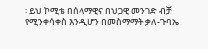፡ ይህ ኮሚቴ በሰላማዊና በህጋዊ መንገድ ብቻ የሚንቀሳቀስ እንዲሆን በመስማማት ቃለ-ጉባኤ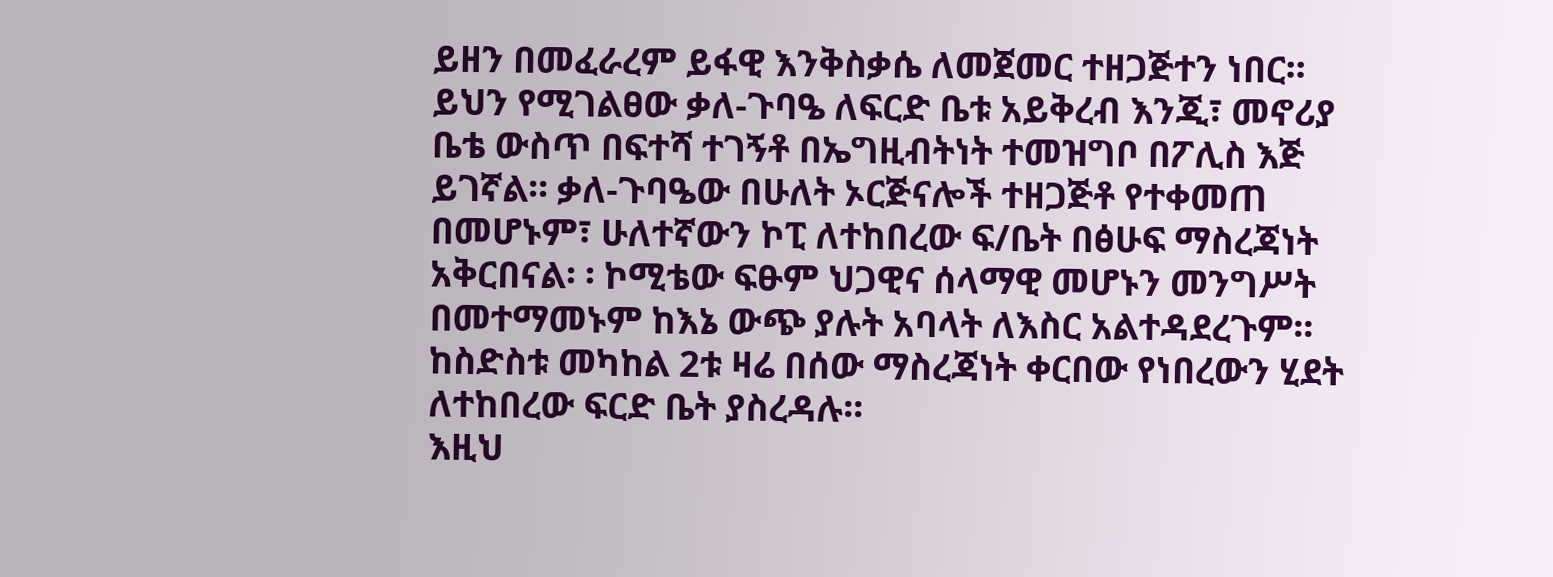ይዘን በመፈራረም ይፋዊ እንቅስቃሴ ለመጀመር ተዘጋጅተን ነበር፡፡ ይህን የሚገልፀው ቃለ-ጉባዔ ለፍርድ ቤቱ አይቅረብ እንጂ፣ መኖሪያ ቤቴ ውስጥ በፍተሻ ተገኝቶ በኤግዚብትነት ተመዝግቦ በፖሊስ እጅ ይገኛል፡፡ ቃለ-ጉባዔው በሁለት ኦርጅናሎች ተዘጋጅቶ የተቀመጠ በመሆኑም፣ ሁለተኛውን ኮፒ ለተከበረው ፍ/ቤት በፅሁፍ ማስረጃነት አቅርበናል፡ ፡ ኮሚቴው ፍፁም ህጋዊና ሰላማዊ መሆኑን መንግሥት በመተማመኑም ከእኔ ውጭ ያሉት አባላት ለእስር አልተዳደረጉም፡፡ ከስድስቱ መካከል 2ቱ ዛሬ በሰው ማስረጃነት ቀርበው የነበረውን ሂደት ለተከበረው ፍርድ ቤት ያስረዳሉ፡፡
እዚህ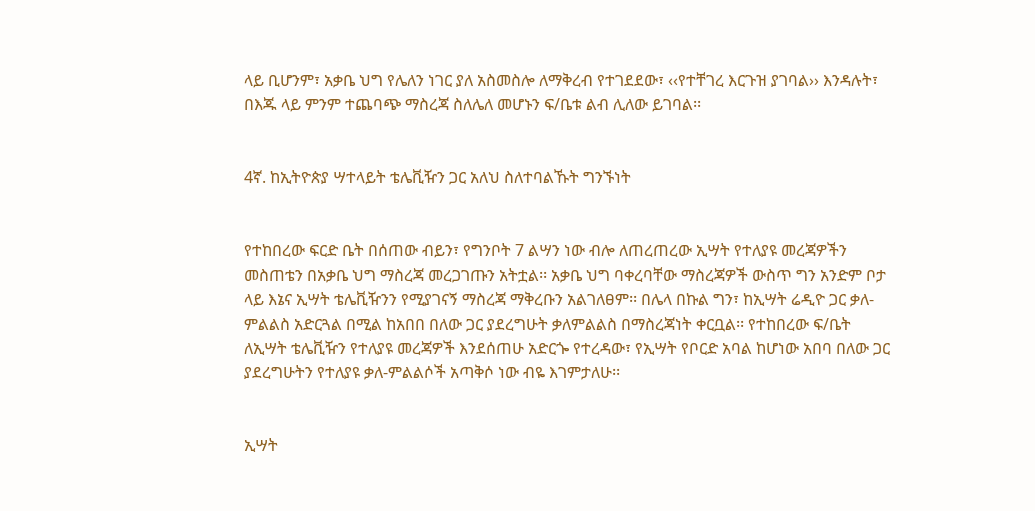ላይ ቢሆንም፣ አቃቤ ህግ የሌለን ነገር ያለ አስመስሎ ለማቅረብ የተገደደው፣ ‹‹የተቸገረ እርጉዝ ያገባል›› እንዳሉት፣ በእጁ ላይ ምንም ተጨባጭ ማስረጃ ስለሌለ መሆኑን ፍ/ቤቱ ልብ ሊለው ይገባል፡፡


4ኛ. ከኢትዮጵያ ሣተላይት ቴሌቪዥን ጋር አለህ ስለተባልኹት ግንኙነት


የተከበረው ፍርድ ቤት በሰጠው ብይን፣ የግንቦት 7 ልሣን ነው ብሎ ለጠረጠረው ኢሣት የተለያዩ መረጃዎችን መስጠቴን በአቃቤ ህግ ማስረጃ መረጋገጡን አትቷል፡፡ አቃቤ ህግ ባቀረባቸው ማስረጃዎች ውስጥ ግን አንድም ቦታ ላይ እኔና ኢሣት ቴሌቪዥንን የሚያገናኝ ማስረጃ ማቅረቡን አልገለፀም፡፡ በሌላ በኩል ግን፣ ከኢሣት ሬዲዮ ጋር ቃለ-ምልልስ አድርጓል በሚል ከአበበ በለው ጋር ያደረግሁት ቃለምልልስ በማስረጃነት ቀርቧል፡፡ የተከበረው ፍ/ቤት ለኢሣት ቴሌቪዥን የተለያዩ መረጃዎች እንደሰጠሁ አድርጐ የተረዳው፣ የኢሣት የቦርድ አባል ከሆነው አበባ በለው ጋር ያደረግሁትን የተለያዩ ቃለ-ምልልሶች አጣቅሶ ነው ብዬ እገምታለሁ፡፡


ኢሣት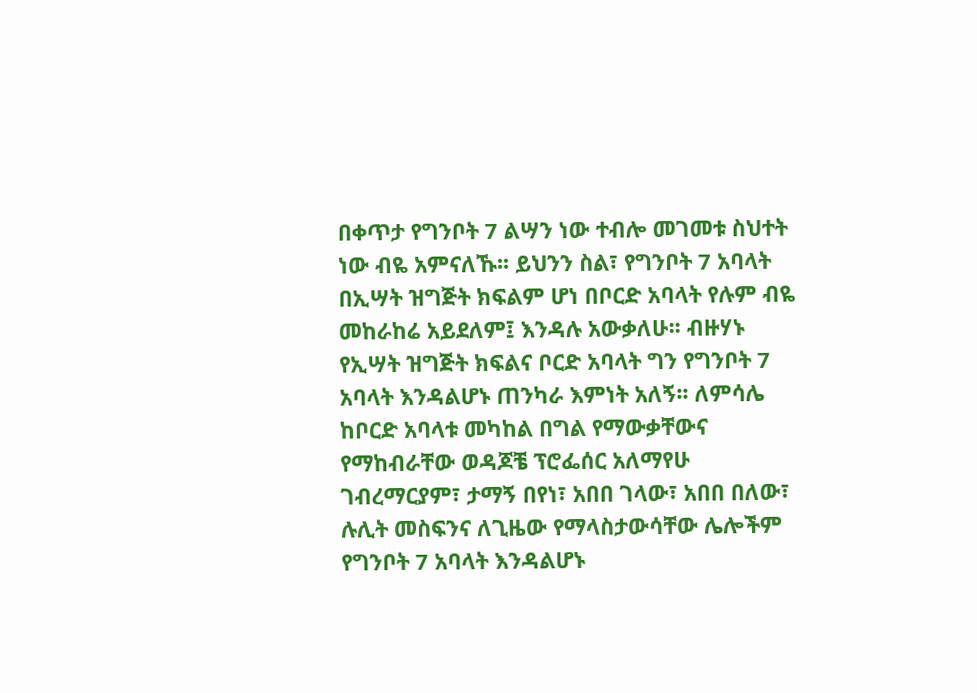በቀጥታ የግንቦት 7 ልሣን ነው ተብሎ መገመቱ ስህተት ነው ብዬ አምናለኹ፡፡ ይህንን ስል፣ የግንቦት 7 አባላት በኢሣት ዝግጅት ክፍልም ሆነ በቦርድ አባላት የሉም ብዬ መከራከሬ አይደለም፤ እንዳሉ አውቃለሁ፡፡ ብዙሃኑ የኢሣት ዝግጅት ክፍልና ቦርድ አባላት ግን የግንቦት 7 አባላት እንዳልሆኑ ጠንካራ እምነት አለኝ፡፡ ለምሳሌ ከቦርድ አባላቱ መካከል በግል የማውቃቸውና የማከብራቸው ወዳጆቼ ፕሮፌሰር አለማየሁ ገብረማርያም፣ ታማኝ በየነ፣ አበበ ገላው፣ አበበ በለው፣ ሉሊት መስፍንና ለጊዜው የማላስታውሳቸው ሌሎችም የግንቦት 7 አባላት እንዳልሆኑ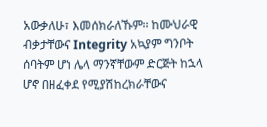አውቃለሁ፣ እመሰክራለኹም፡፡ ከሙህራዊ ብቃታቸውና Integrity አኳያም ግንቦት ሰባትም ሆነ ሌላ ማንኛቸውም ድርጅት ከኋላ ሆኖ በዘፈቀደ የሚያሽከረክራቸውና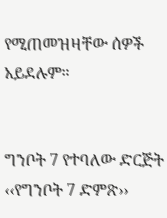የሚጠመዝዛቸው ሰዎች አይደሉም።


ግንቦት 7 የተባለው ድርጅት ‹‹የግንቦት 7 ድምጽ››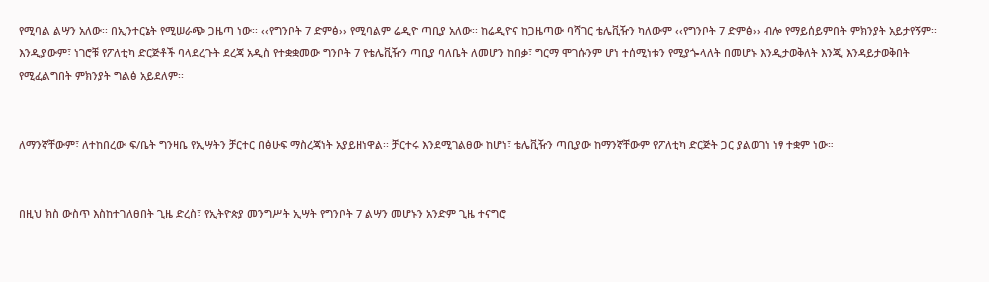የሚባል ልሣን አለው፡፡ በኢንተርኔት የሚሠራጭ ጋዜጣ ነው፡፡ ‹‹የግንቦት 7 ድምፅ›› የሚባልም ሬዲዮ ጣቢያ አለው፡፡ ከሬዲዮና ከጋዜጣው ባሻገር ቴሌቪዥን ካለውም ‹‹የግንቦት 7 ድምፅ›› ብሎ የማይሰይምበት ምክንያት አይታየኝም፡፡ እንዲያውም፣ ነገሮቹ የፖለቲካ ድርጅቶች ባላደረጉት ደረጃ አዲስ የተቋቋመው ግንቦት 7 የቴሌቪዥን ጣቢያ ባለቤት ለመሆን ከበቃ፣ ግርማ ሞገሱንም ሆነ ተሰሚነቱን የሚያጐላለት በመሆኑ እንዲታወቅለት እንጂ እንዳይታወቅበት የሚፈልግበት ምክንያት ግልፅ አይደለም፡፡


ለማንኛቸውም፣ ለተከበረው ፍ/ቤት ግንዛቤ የኢሣትን ቻርተር በፅሁፍ ማስረጃነት አያይዘነዋል፡፡ ቻርተሩ እንደሚገልፀው ከሆነ፣ ቴሌቪዥን ጣቢያው ከማንኛቸውም የፖለቲካ ድርጅት ጋር ያልወገነ ነፃ ተቋም ነው።


በዚህ ክስ ውስጥ እስከተገለፀበት ጊዜ ድረስ፣ የኢትዮጵያ መንግሥት ኢሣት የግንቦት 7 ልሣን መሆኑን አንድም ጊዜ ተናግሮ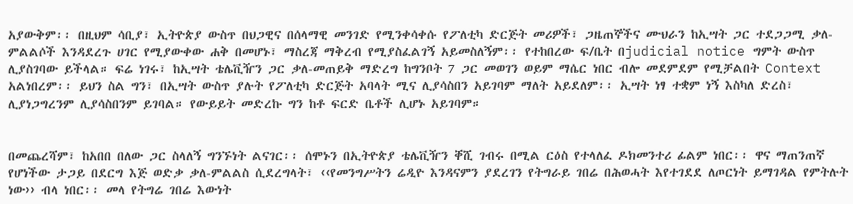አያውቅም፡፡ በዚህም ሳቢያ፣ ኢትዮጵያ ውስጥ በህጋዊና በሰላማዊ መንገድ የሚንቀሳቀሱ የፖለቲካ ድርጅት መሪዎች፣ ጋዜጠኞችና ሙህራን ከኢሣት ጋር ተደጋጋሚ ቃለ-ምልልሶች እንዳደረጉ ሀገር የሚያውቀው ሐቅ በመሆኑ፣ ማስረጃ ማቅረብ የሚያስፈልገኝ አይመስለኝም፡፡ የተከበረው ፍ/ቤት በjudicial notice ግምት ውስጥ ሊያስገባው ይችላል። ፍሬ ነገሩ፣ ከኢሣት ቴሌቪዥን ጋር ቃለ-መጠይቅ ማድረግ ከግንቦት 7 ጋር መወገን ወይም ማሴር ነበር ብሎ መደምደም የሚቻልበት Context አልነበረም፡፡ ይህን ስል ግን፣ በኢሣት ውስጥ ያሉት የፖለቲካ ድርጅት አባላት ሚና ሊያሳስበን አይገባም ማለት አይደለም፡፡ ኢሣት ነፃ ተቋም ነኝ እስካለ ድረስ፣ ሊያነጋግረንም ሊያሳስበንም ይገባል። የውይይት መድረኩ ግን ከቶ ፍርድ ቤቶች ሊሆኑ አይገባም።


በመጨረሻም፣ ከአበበ በለው ጋር ስላለኝ ግንኙነት ልናገር፡፡ ሰሞኑን በኢትዮጵያ ቴሌቪዥን ቐሺ ገብሩ በሚል ርዕስ የተላለፈ ዶክመንተሪ ፊልም ነበር፡፡ ዋና ማጠንጠኛ የሆነችው ታጋይ በደርግ እጅ ወድቃ ቃለ-ምልልስ ሲደረግላት፣ ‹‹የመንግሥትን ሬዲዮ እንዳናምን ያደረገን የትግራይ ገበሬ በሕወሓት እየተገደደ ለጦርነት ይማገዳል የምትሉት ነው›› ብላ ነበር፡፡ መላ የትግሬ ገበሬ እውነት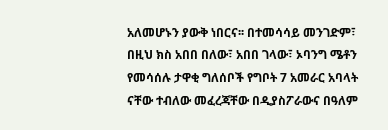አለመሆኑን ያውቅ ነበርና፡፡ በተመሳሳይ መንገድም፣ በዚህ ክስ አበበ በለው፣ አበበ ገላው፣ ኦባንግ ሜቶን የመሳሰሉ ታዋቂ ግለሰቦች የግቦት 7 አመራር አባላት ናቸው ተብለው መፈረጃቸው በዲያስፖራውና በዓለም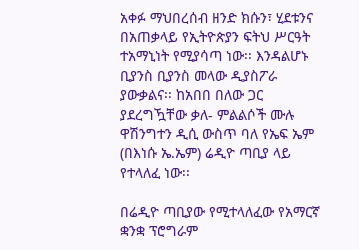አቀፉ ማህበረሰብ ዘንድ ክሱን፣ ሂደቱንና በአጠቃላይ የኢትዮጵያን ፍትህ ሥርዓት ተአማኒነት የሚያሳጣ ነው፡፡ እንዳልሆኑ ቢያንስ ቢያንስ መላው ዲያስፖራ ያውቃልና፡፡ ከአበበ በለው ጋር ያደረግዃቸው ቃለ- ምልልሶች ሙሉ ዋሽንግተን ዲሲ ውስጥ ባለ የኤፍ ኤም (በእነሱ ኤ.ኤም) ሬዲዮ ጣቢያ ላይ የተላለፈ ነው፡፡

በሬዲዮ ጣቢያው የሚተላለፈው የአማርኛ ቋንቋ ፕሮግራም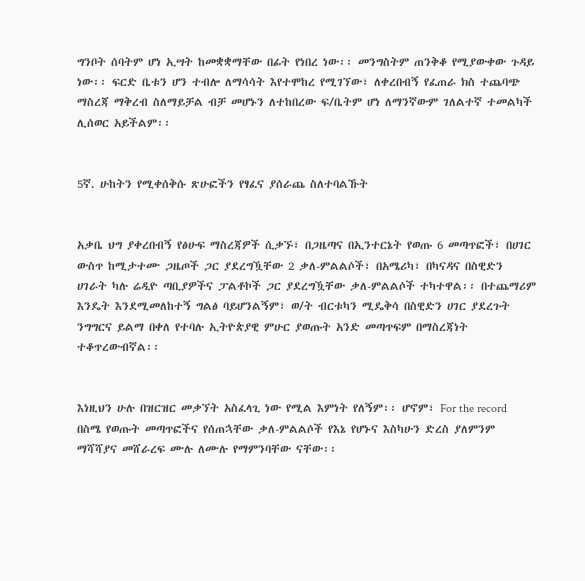ግንቦት ሰባትም ሆነ ኢሣት ከመቋቋማቸው በፊት የነበረ ነው፡፡ መንግስትም ጠንቅቆ የሚያውቀው ጉዳይ ነው፡፡ ፍርድ ቤቱን ሆን ተብሎ ለማሳሳት እየተሞከረ የሚገኘው፣ ለቀረበብኝ የፈጠራ ክስ ተጨባጭ ማስረጃ ማቅረብ ስለማይቻል ብቻ መሆኑን ለተከበረው ፍ/ቤትም ሆነ ለማንኛውም ገለልተኛ ተመልካች ሊሰወር አይችልም፡፡


5ኛ. ሁከትን የሚቀሰቅሱ ጽሁፎችን የፃፈና ያሰራጨ ስለተባልኹት


አቃቤ ህግ ያቀረበብኝ የፅሁፍ ማስረጃዎች ሲቃኙ፣ በጋዜጣና በኢንተርኔት የወጡ 6 መጣጥፎች፣ በሀገር ውስጥ ከሚታተሙ ጋዜጦች ጋር ያደረግዃቸው 2 ቃለ-ምልልሶች፣ በአሜሪካ፣ በካናዳና በስዊድን ሀገራት ካሉ ሬዲዮ ጣቢያዎችና ፓልቶኮች ጋር ያደረግዃቸው ቃለ-ምልልሶች ተካተዋል፡፡ በተጨማሪም እንዴት እንደሚመለከተኝ ግልፅ ባይሆንልኝም፣ ወ/ት ብርቱካን ሚዴቅሳ በስዊድን ሀገር ያደረጉት ንግግርና ይልማ በቀለ የተባሉ ኢትዮጵያዊ ምሁር ያወጡት አንድ መጣጥፍም በማስረጃነት ተቆጥረውብኛል፡፡


እነዚህን ሁሉ በዝርዝር መቃኘት አስፈላጊ ነው የሚል እምነት የለኝም፡፡ ሆኖም፣ For the record በስሜ የወጡት መጣጥፎችና የሰጠኋቸው ቃለ-ምልልሶች የእኔ የሆኑና እስካሁን ድረስ ያለምንም ማሻሻያና መሸራረፍ ሙሉ ለሙሉ የማምንባቸው ናቸው፡፡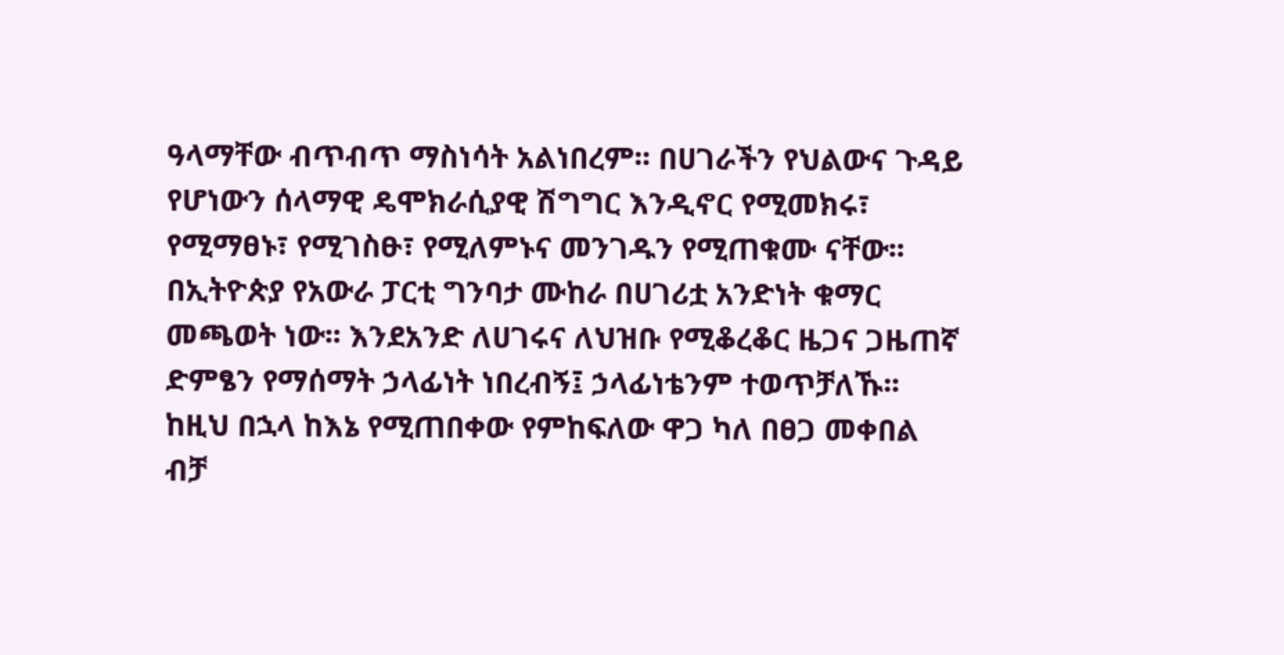ዓላማቸው ብጥብጥ ማስነሳት አልነበረም፡፡ በሀገራችን የህልውና ጉዳይ የሆነውን ሰላማዊ ዴሞክራሲያዊ ሽግግር እንዲኖር የሚመክሩ፣ የሚማፀኑ፣ የሚገስፁ፣ የሚለምኑና መንገዱን የሚጠቁሙ ናቸው፡፡ በኢትዮጵያ የአውራ ፓርቲ ግንባታ ሙከራ በሀገሪቷ አንድነት ቁማር መጫወት ነው፡፡ እንደአንድ ለሀገሩና ለህዝቡ የሚቆረቆር ዜጋና ጋዜጠኛ ድምፄን የማሰማት ኃላፊነት ነበረብኝ፤ ኃላፊነቴንም ተወጥቻለኹ፡፡ ከዚህ በኋላ ከእኔ የሚጠበቀው የምከፍለው ዋጋ ካለ በፀጋ መቀበል ብቻ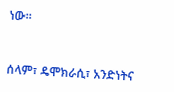ነው።


ሰላም፣ ዴሞክራሲ፣ አንድነትና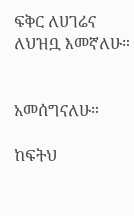ፍቅር ለሀገሬና ለህዝቧ እመኛለሁ።


አመሰግናለሁ።

ከፍትህ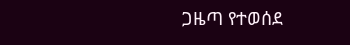ጋዜጣ የተወሰደ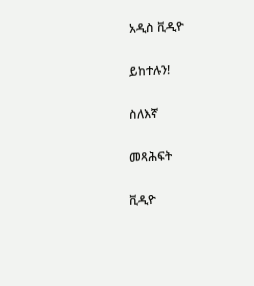አዲስ ቪዲዮ

ይከተሉን!

ስለእኛ

መጻሕፍት

ቪዲዮ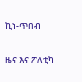ኪነ-ጥበብ

ዜና እና ፖለቲካ